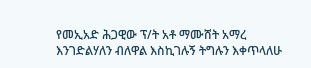የመኢአድ ሕጋዊው ፕ/ት አቶ ማሙሸት አማረ እንገድልሃለን ብለዋል እስኪገሉኝ ትግሉን እቀጥላለሁ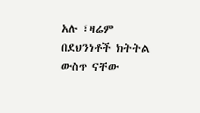አሉ ፣ዛሬም በደህንነቶች ክትትል ውስጥ ናቸው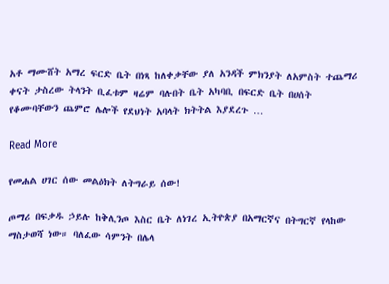አቶ ማሙሸት አማረ ፍርድ ቤት በነጻ ከለቀቃቸው ያለ አንዳች ምክንያት ለአምስት ተጨማሪ ቀናት ታስረው ትላንት ቢፈቱም ዛሬም ባሉበት ቤት አካባቢ በፍርድ ቤት በሀሰት የቆሙባቸውን ጨምሮ ሌሎች የደህነት አባላት ክትትል እያደረጉ …

Read More

የመሐል ሀገር ሰው መልዕክት ለትግራይ ሰው!

ጦማሪ በፍቃዱ ኃይሉ ከቅሊንጦ እስር ቤት ለነገረ ኢትዮጵያ በአማርኛና በትግርኛ የላከው ማስታወሻ ነው። ባለፈው ሳምንት በሌላ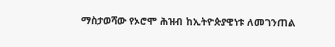ማስታወሻው የኦሮሞ ሕዝብ ከኢትዮጵያዊነቱ ለመገንጠል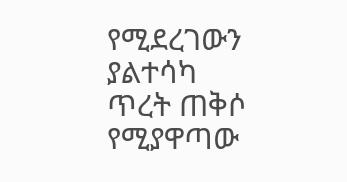የሚደረገውን ያልተሳካ ጥረት ጠቅሶ የሚያዋጣው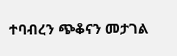ተባብረን ጭቆናን መታገል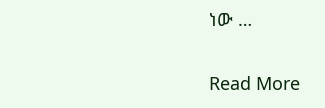ነው …

Read More